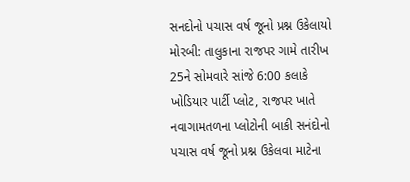સનદોનો પચાસ વર્ષ જૂનો પ્રશ્ન ઉકેલાયો મોરબી: તાલુકાના રાજપર ગામે તારીખ 25ને સોમવારે સાંજે 6:00 કલાકે ખોડિયાર પાર્ટી પ્લોટ, રાજપર ખાતે નવાગામતળના પ્લોટોની બાકી સનંદોનો પચાસ વર્ષ જૂનો પ્રશ્ન ઉકેલવા માટેના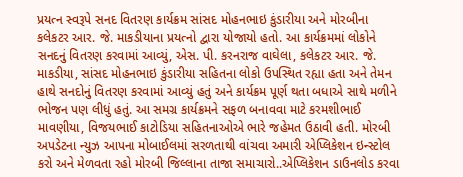પ્રયત્ન સ્વરૂપે સનદ વિતરણ કાર્યક્રમ સાંસદ મોહનભાઇ કુંડારીયા અને મોરબીના કલેકટર આર. જે. માકડીયાના પ્રયત્નો દ્વારા યોજાયો હતો. આ કાર્યક્રમમાં લોકોને સનદનું વિતરણ કરવામાં આવ્યું, એસ. પી. કરનરાજ વાઘેલા, કલેકટર આર. જે. માકડીયા, સાંસદ મોહનભાઇ કુંડારીયા સહિતના લોકો ઉપસ્થિત રહ્યા હતા અને તેમન હાથે સનદોનું વિતરણ કરવામાં આવ્યું હતું અને કાર્યક્રમ પૂર્ણ થતા બધાએ સાથે મળીને ભોજન પણ લીધું હતું. આ સમગ્ર કાર્યક્રમને સફળ બનાવવા માટે કરમશીભાઈ માવણીયા, વિજયભાઈ કાટોડિયા સહિતનાઓએ ભારે જહેમત ઉઠાવી હતી. મોરબી અપડેટના ન્યુઝ આપના મોબાઈલમાં સરળતાથી વાંચવા અમારી એપ્લિકેશન ઇન્સ્ટોલ કરો અને મેળવતા રહો મોરબી જિલ્લાના તાજા સમાચારો..એપ્લિકેશન ડાઉનલોડ કરવા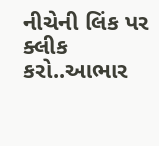નીચેની લિંક પર ક્લીક કરો..આભાર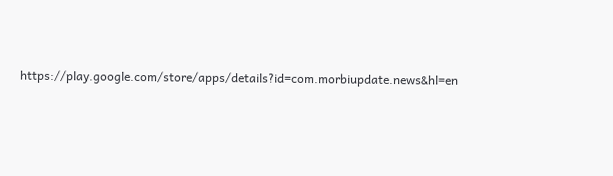https://play.google.com/store/apps/details?id=com.morbiupdate.news&hl=en